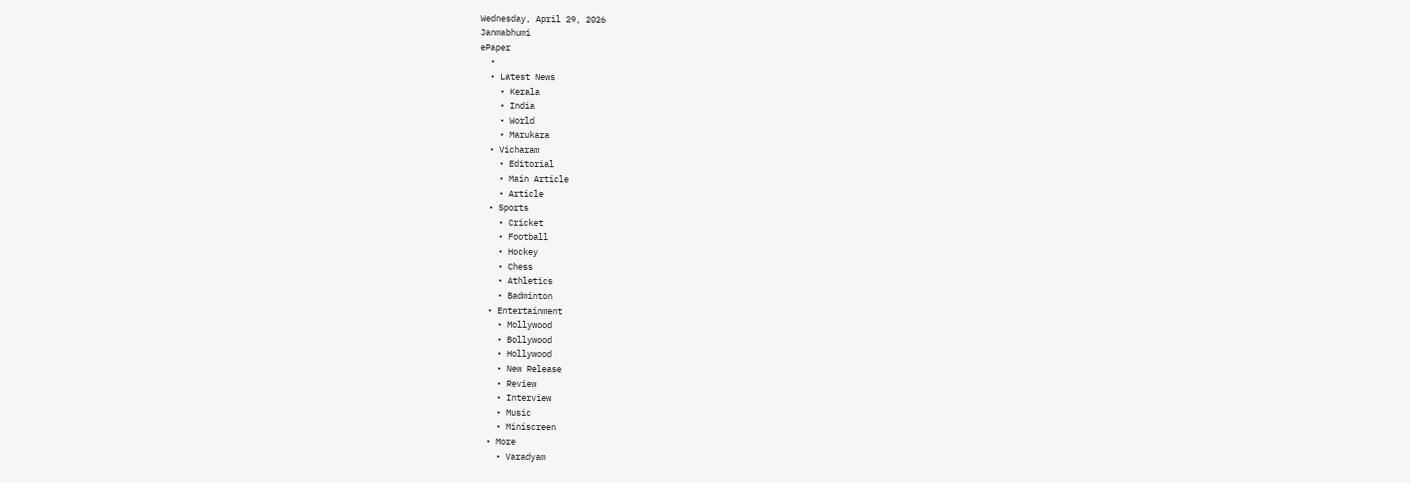Wednesday, April 29, 2026
Janmabhumi
ePaper
  •
  • Latest News
    • Kerala
    • India
    • World
    • Marukara
  • Vicharam
    • Editorial
    • Main Article
    • Article
  • Sports
    • Cricket
    • Football
    • Hockey
    • Chess
    • Athletics
    • Badminton
  • Entertainment
    • Mollywood
    • Bollywood
    • Hollywood
    • New Release
    • Review
    • Interview
    • Music
    • Miniscreen
  • More
    • Varadyam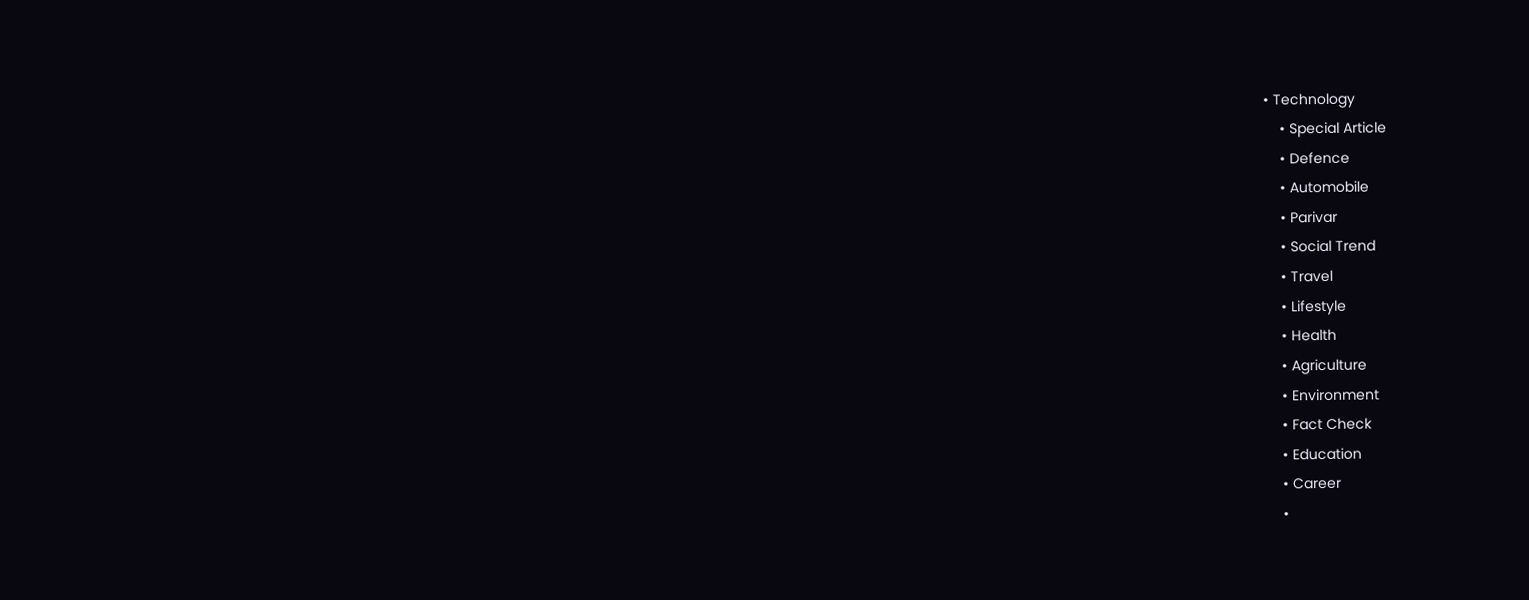• Technology
    • Special Article
    • Defence
    • Automobile
    • Parivar
    • Social Trend
    • Travel
    • Lifestyle
    • Health
    • Agriculture
    • Environment
    • Fact Check
    • Education
    • Career
    •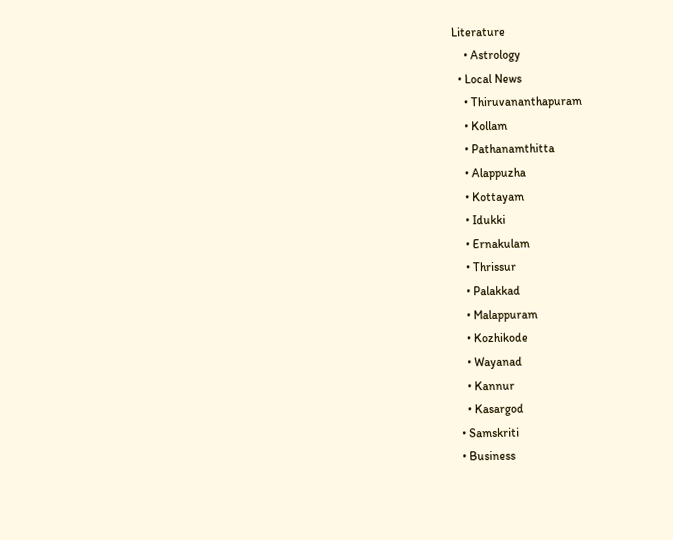Literature
    • Astrology
  • Local News
    • Thiruvananthapuram
    • Kollam
    • Pathanamthitta
    • Alappuzha
    • Kottayam
    • Idukki
    • Ernakulam
    • Thrissur
    • Palakkad
    • Malappuram
    • Kozhikode
    • Wayanad
    • Kannur
    • Kasargod
  • Samskriti
  • Business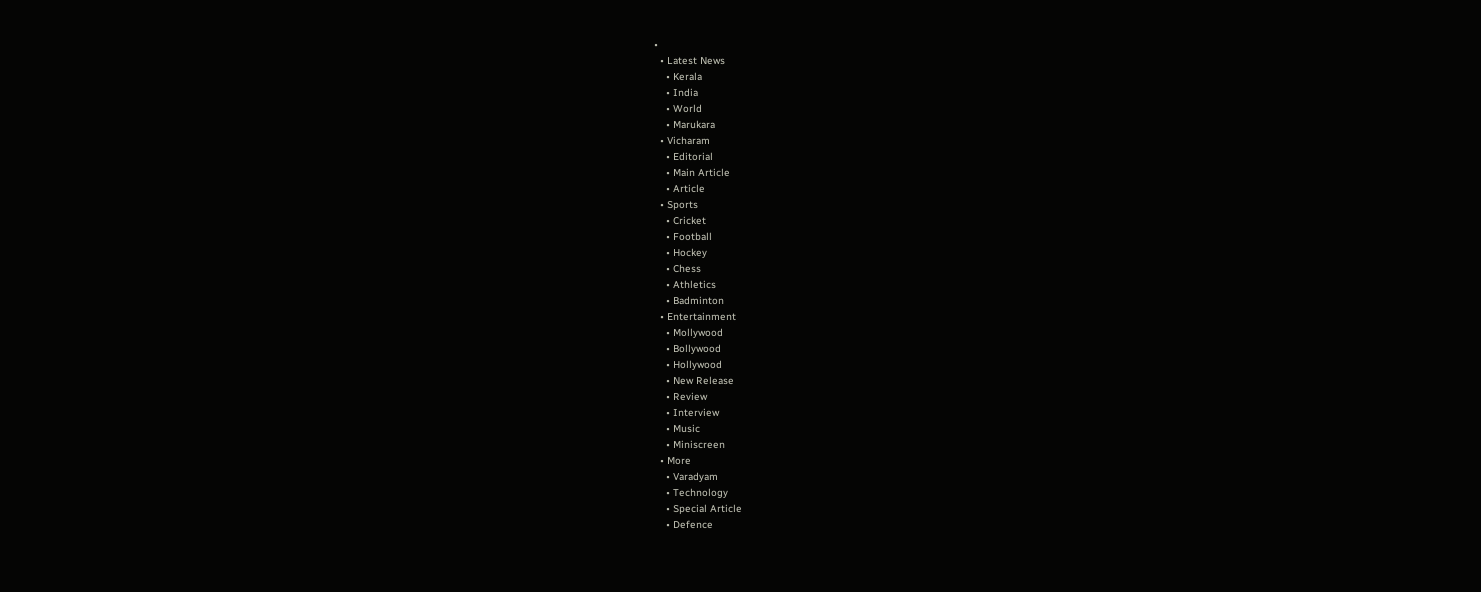•
  • Latest News
    • Kerala
    • India
    • World
    • Marukara
  • Vicharam
    • Editorial
    • Main Article
    • Article
  • Sports
    • Cricket
    • Football
    • Hockey
    • Chess
    • Athletics
    • Badminton
  • Entertainment
    • Mollywood
    • Bollywood
    • Hollywood
    • New Release
    • Review
    • Interview
    • Music
    • Miniscreen
  • More
    • Varadyam
    • Technology
    • Special Article
    • Defence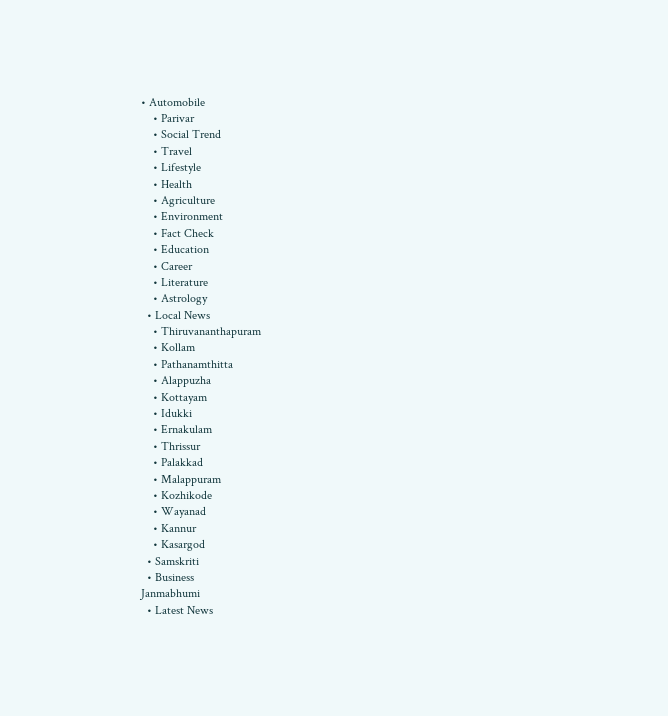• Automobile
    • Parivar
    • Social Trend
    • Travel
    • Lifestyle
    • Health
    • Agriculture
    • Environment
    • Fact Check
    • Education
    • Career
    • Literature
    • Astrology
  • Local News
    • Thiruvananthapuram
    • Kollam
    • Pathanamthitta
    • Alappuzha
    • Kottayam
    • Idukki
    • Ernakulam
    • Thrissur
    • Palakkad
    • Malappuram
    • Kozhikode
    • Wayanad
    • Kannur
    • Kasargod
  • Samskriti
  • Business
Janmabhumi
  • Latest News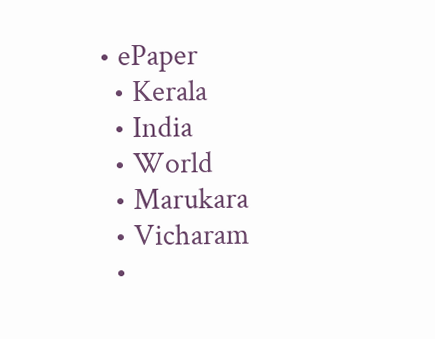• ePaper
  • Kerala
  • India
  • World
  • Marukara
  • Vicharam
  •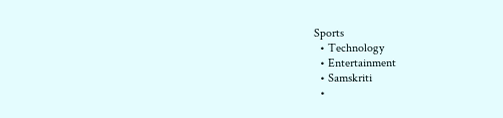Sports
  • Technology
  • Entertainment
  • Samskriti
  •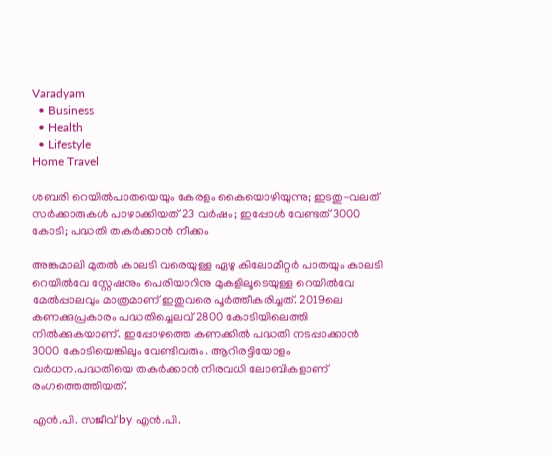Varadyam
  • Business
  • Health
  • Lifestyle
Home Travel

ശബരി റെയില്‍പാതയെയും കേരളം കൈയൊഴിയുന്നു; ഇടതു-വലത് സര്‍ക്കാരുകള്‍ പാഴാക്കിയത് 23 വര്‍ഷം; ഇപ്പോള്‍ വേണ്ടത് 3000 കോടി; പദ്ധതി തകര്‍ക്കാന്‍ നീക്കം

അങ്കമാലി മുതല്‍ കാലടി വരെയുള്ള ഏഴു കിലോമീറ്റര്‍ പാതയും കാലടി റെയില്‍വേ സ്റ്റേഷനും പെരിയാറിനു മുകളിലൂടെയുള്ള റെയില്‍വേ മേല്‍പ്പാലവും മാത്രമാണ് ഇതുവരെ പൂര്‍ത്തീകരിച്ചത്. 2019ലെ കണക്കുപ്രകാരം പദ്ധതിച്ചെലവ് 2800 കോടിയിലെത്തി നില്‍ക്കുകയാണ്. ഇപ്പോഴത്തെ കണക്കില്‍ പദ്ധതി നടപ്പാക്കാന്‍ 3000 കോടിയെങ്കിലും വേണ്ടിവരും. ആറിരട്ടിയോളം വര്‍ധന.പദ്ധതിയെ തകര്‍ക്കാന്‍ നിരവധി ലോബികളാണ് രംഗത്തെത്തിയത്.

എന്‍.പി. സജീവ് by എന്‍.പി.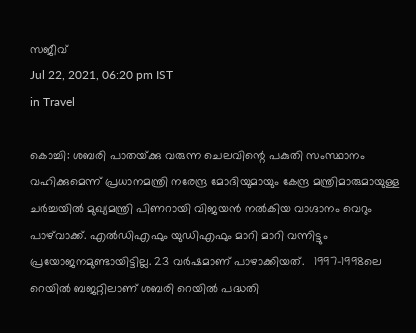സജീവ്
Jul 22, 2021, 06:20 pm IST
in Travel

കൊച്ചി: ശബരി പാതയ്‌ക്കു വരുന്ന ചെലവിന്റെ പകുതി സംസ്ഥാനം വഹിക്കുമെന്ന് പ്രധാനമന്ത്രി നരേന്ദ്ര മോദിയുമായും കേന്ദ്ര മന്ത്രിമാരുമായുള്ള ചര്‍ച്ചയില്‍ മുഖ്യമന്ത്രി പിണറായി വിജയന്‍ നല്‍കിയ വാഗ്ദാനം വെറും പാഴ്‌വാക്ക്. എല്‍ഡിഎഫും യുഡിഎഫും മാറി മാറി വന്നിട്ടും പ്രയോജനമുണ്ടായിട്ടില്ല. 23 വര്‍ഷമാണ് പാഴാക്കിയത്.   1997-1998ലെ റെയില്‍ ബജറ്റിലാണ് ശബരി റെയില്‍ പദ്ധതി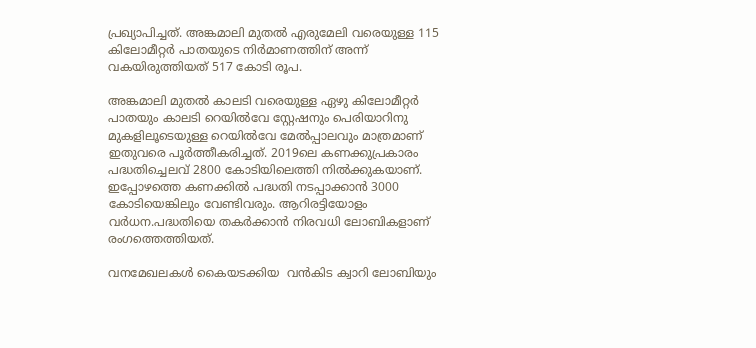പ്രഖ്യാപിച്ചത്. അങ്കമാലി മുതല്‍ എരുമേലി വരെയുള്ള 115 കിലോമീറ്റര്‍ പാതയുടെ നിര്‍മാണത്തിന് അന്ന് വകയിരുത്തിയത് 517 കോടി രൂപ.

അങ്കമാലി മുതല്‍ കാലടി വരെയുള്ള ഏഴു കിലോമീറ്റര്‍ പാതയും കാലടി റെയില്‍വേ സ്റ്റേഷനും പെരിയാറിനു മുകളിലൂടെയുള്ള റെയില്‍വേ മേല്‍പ്പാലവും മാത്രമാണ് ഇതുവരെ പൂര്‍ത്തീകരിച്ചത്. 2019ലെ കണക്കുപ്രകാരം പദ്ധതിച്ചെലവ് 2800 കോടിയിലെത്തി നില്‍ക്കുകയാണ്. ഇപ്പോഴത്തെ കണക്കില്‍ പദ്ധതി നടപ്പാക്കാന്‍ 3000 കോടിയെങ്കിലും വേണ്ടിവരും. ആറിരട്ടിയോളം വര്‍ധന.പദ്ധതിയെ തകര്‍ക്കാന്‍ നിരവധി ലോബികളാണ് രംഗത്തെത്തിയത്.

വനമേഖലകള്‍ കൈയടക്കിയ  വന്‍കിട ക്വാറി ലോബിയും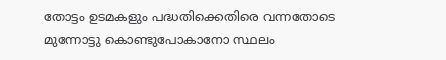തോട്ടം ഉടമകളും പദ്ധതിക്കെതിരെ വന്നതോടെ മുന്നോട്ടു കൊണ്ടുപോകാനോ സ്ഥലം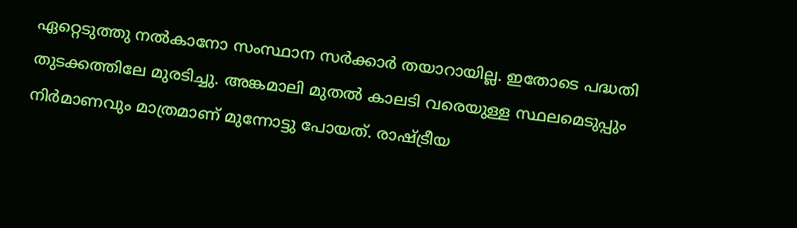ഏറ്റെടുത്തു നല്‍കാനോ സംസ്ഥാന സര്‍ക്കാര്‍ തയാറായില്ല. ഇതോടെ പദ്ധതി തുടക്കത്തിലേ മുരടിച്ചു. അങ്കമാലി മുതല്‍ കാലടി വരെയുള്ള സ്ഥലമെടുപ്പും നിര്‍മാണവും മാത്രമാണ് മുന്നോട്ടു പോയത്. രാഷ്‌ട്രീയ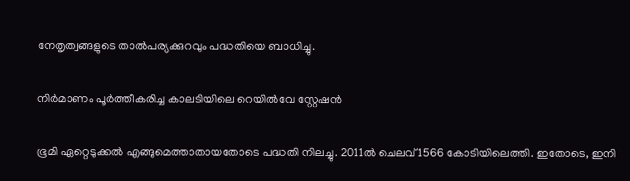നേതൃത്വങ്ങളുടെ താല്‍പര്യക്കുറവും പദ്ധതിയെ ബാധിച്ചു.

നിര്‍മാണം പൂര്‍ത്തീകരിച്ച കാലടിയിലെ റെയില്‍വേ സ്റ്റേഷന്‍

ഭൂമി ഏറ്റെടുക്കല്‍ എങ്ങുമെത്താതായതോടെ പദ്ധതി നിലച്ചു. 2011ല്‍ ചെലവ് 1566 കോടിയിലെത്തി. ഇതോടെ, ഇനി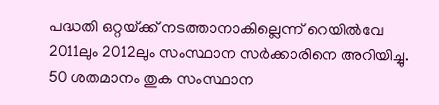പദ്ധതി ഒറ്റയ്‌ക്ക് നടത്താനാകില്ലെന്ന് റെയില്‍വേ 2011ലും 2012ലും സംസ്ഥാന സര്‍ക്കാരിനെ അറിയിച്ചു. 50 ശതമാനം തുക സംസ്ഥാന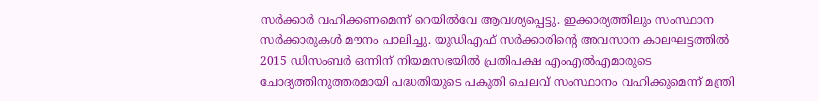സര്‍ക്കാര്‍ വഹിക്കണമെന്ന് റെയില്‍വേ ആവശ്യപ്പെട്ടു. ഇക്കാര്യത്തിലും സംസ്ഥാന സര്‍ക്കാരുകള്‍ മൗനം പാലിച്ചു. യുഡിഎഫ് സര്‍ക്കാരിന്റെ അവസാന കാലഘട്ടത്തില്‍ 2015 ഡിസംബര്‍ ഒന്നിന് നിയമസഭയില്‍ പ്രതിപക്ഷ എംഎല്‍എമാരുടെ ചോദ്യത്തിനുത്തരമായി പദ്ധതിയുടെ പകുതി ചെലവ് സംസ്ഥാനം വഹിക്കുമെന്ന് മന്ത്രി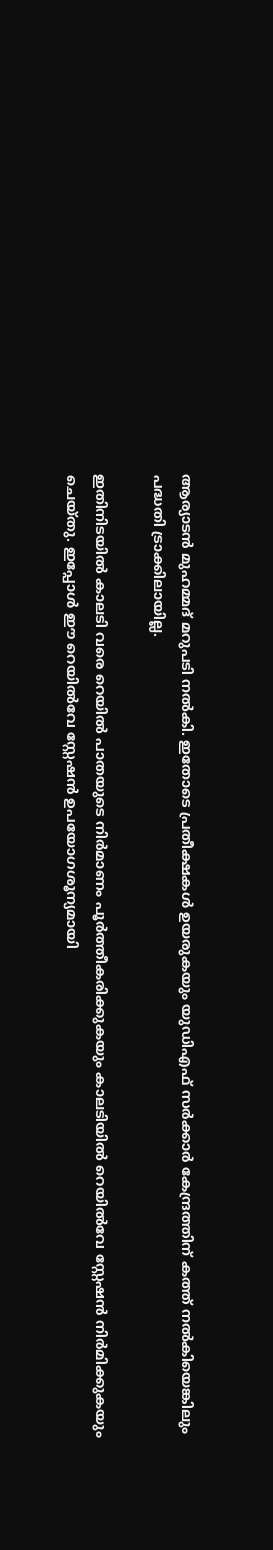ആര്യാടന്‍ മുഹമ്മദ് മറുപടി നല്‍കി. ഇതോടെ പ്രതീക്ഷകള്‍ ഉയരുകയും യുഡിഎഫ് സര്‍ക്കാര്‍ കേന്ദ്രത്തിന് കത്ത് നല്‍കിയെങ്കിലും പദ്ധതി ട്രാക്കിലായില്ല.

ഇതിനിടയില്‍ കാലടി വരെ റെയില്‍ പാതയുടെ നിര്‍മാണം പൂര്‍ത്തീകരിക്കുകയും കാലടിയില്‍ റെയില്‍വേ സ്റ്റേഷന്‍ നിര്‍മിക്കുകയും ചെയ്തു. ഇപ്പോള്‍ ഈ റെയില്‍വേ സ്റ്റേഷന്‍ ഉപയോഗശൂന്യമായി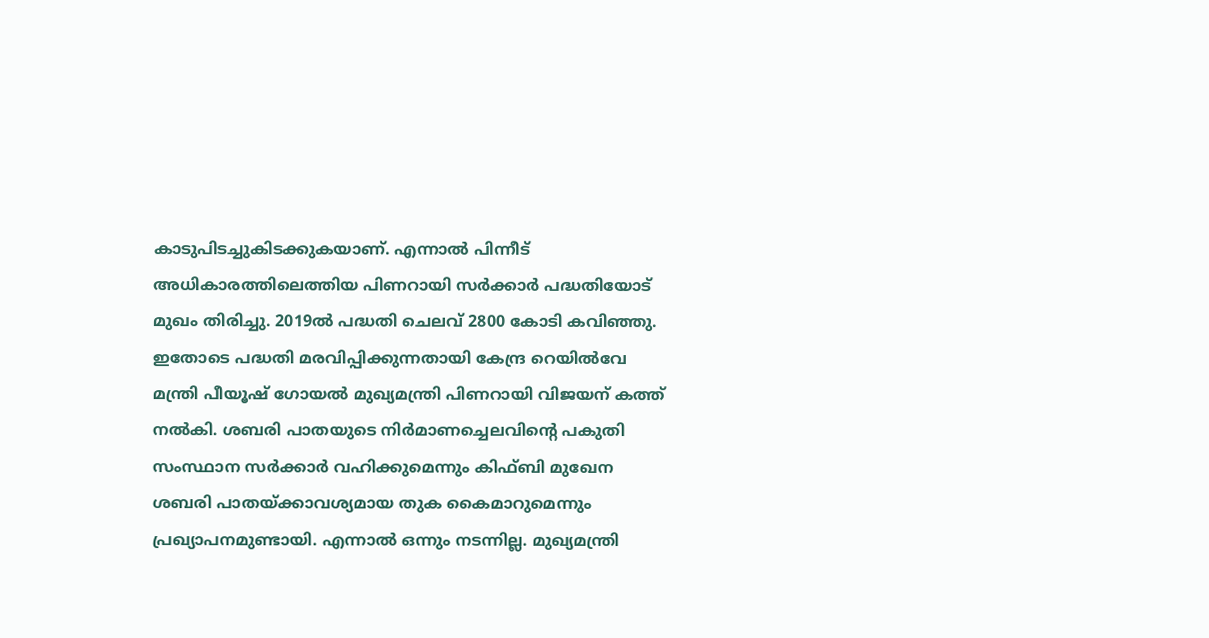കാടുപിടച്ചുകിടക്കുകയാണ്. എന്നാല്‍ പിന്നീട് അധികാരത്തിലെത്തിയ പിണറായി സര്‍ക്കാര്‍ പദ്ധതിയോട് മുഖം തിരിച്ചു. 2019ല്‍ പദ്ധതി ചെലവ് 2800 കോടി കവിഞ്ഞു. ഇതോടെ പദ്ധതി മരവിപ്പിക്കുന്നതായി കേന്ദ്ര റെയില്‍വേ മന്ത്രി പീയൂഷ് ഗോയല്‍ മുഖ്യമന്ത്രി പിണറായി വിജയന് കത്ത് നല്‍കി. ശബരി പാതയുടെ നിര്‍മാണച്ചെലവിന്റെ പകുതി സംസ്ഥാന സര്‍ക്കാര്‍ വഹിക്കുമെന്നും കിഫ്ബി മുഖേന ശബരി പാതയ്‌ക്കാവശ്യമായ തുക കൈമാറുമെന്നും പ്രഖ്യാപനമുണ്ടായി. എന്നാല്‍ ഒന്നും നടന്നില്ല. മുഖ്യമന്ത്രി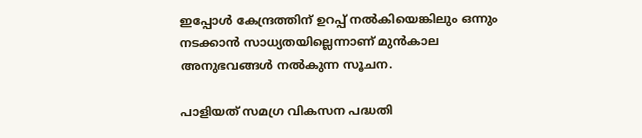ഇപ്പോള്‍ കേന്ദ്രത്തിന് ഉറപ്പ് നല്‍കിയെങ്കിലും ഒന്നും നടക്കാന്‍ സാധ്യതയില്ലെന്നാണ് മുന്‍കാല അനുഭവങ്ങള്‍ നല്‍കുന്ന സൂചന.

പാളിയത് സമഗ്ര വികസന പദ്ധതി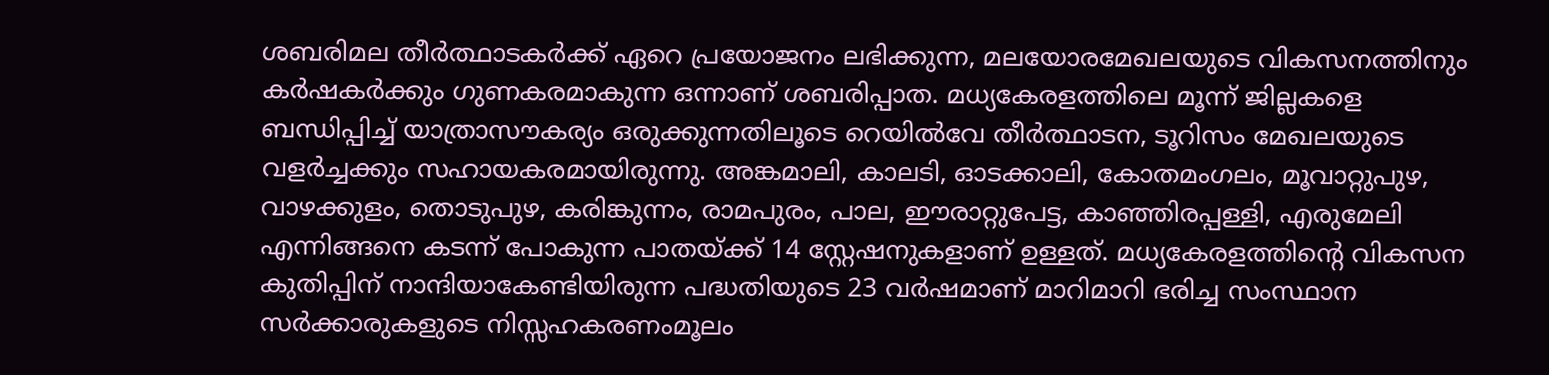ശബരിമല തീര്‍ത്ഥാടകര്‍ക്ക് ഏറെ പ്രയോജനം ലഭിക്കുന്ന, മലയോരമേഖലയുടെ വികസനത്തിനും കര്‍ഷകര്‍ക്കും ഗുണകരമാകുന്ന ഒന്നാണ് ശബരിപ്പാത. മധ്യകേരളത്തിലെ മൂന്ന് ജില്ലകളെ ബന്ധിപ്പിച്ച് യാത്രാസൗകര്യം ഒരുക്കുന്നതിലൂടെ റെയില്‍വേ തീര്‍ത്ഥാടന, ടൂറിസം മേഖലയുടെ വളര്‍ച്ചക്കും സഹായകരമായിരുന്നു. അങ്കമാലി, കാലടി, ഓടക്കാലി, കോതമംഗലം, മൂവാറ്റുപുഴ, വാഴക്കുളം, തൊടുപുഴ, കരിങ്കുന്നം, രാമപുരം, പാല, ഈരാറ്റുപേട്ട, കാഞ്ഞിരപ്പള്ളി, എരുമേലി എന്നിങ്ങനെ കടന്ന് പോകുന്ന പാതയ്‌ക്ക് 14 സ്റ്റേഷനുകളാണ് ഉള്ളത്. മധ്യകേരളത്തിന്റെ വികസന കുതിപ്പിന് നാന്ദിയാകേണ്ടിയിരുന്ന പദ്ധതിയുടെ 23 വര്‍ഷമാണ് മാറിമാറി ഭരിച്ച സംസ്ഥാന സര്‍ക്കാരുകളുടെ നിസ്സഹകരണംമൂലം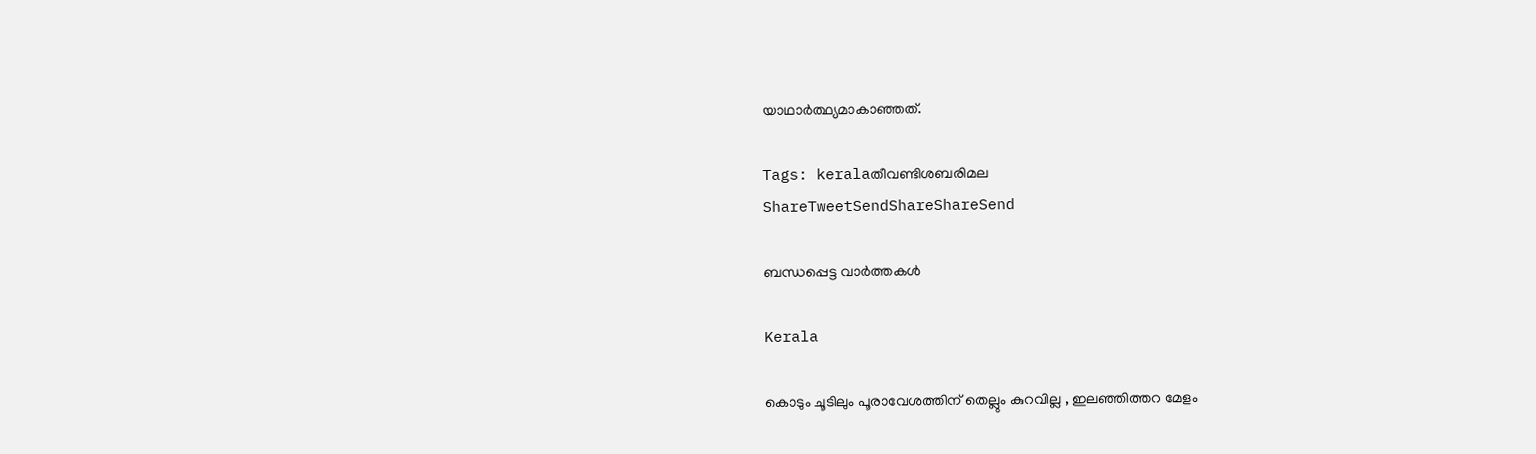യാഥാര്‍ത്ഥ്യമാകാഞ്ഞത്.

Tags: keralaതീവണ്ടിശബരിമല
ShareTweetSendShareShareSend

ബന്ധപ്പെട്ട വാര്‍ത്തകള്‍

Kerala

കൊടും ചൂടിലും പൂരാവേശത്തിന് തെല്ലും കുറവില്ല , ഇലഞ്ഞിത്തറ മേളം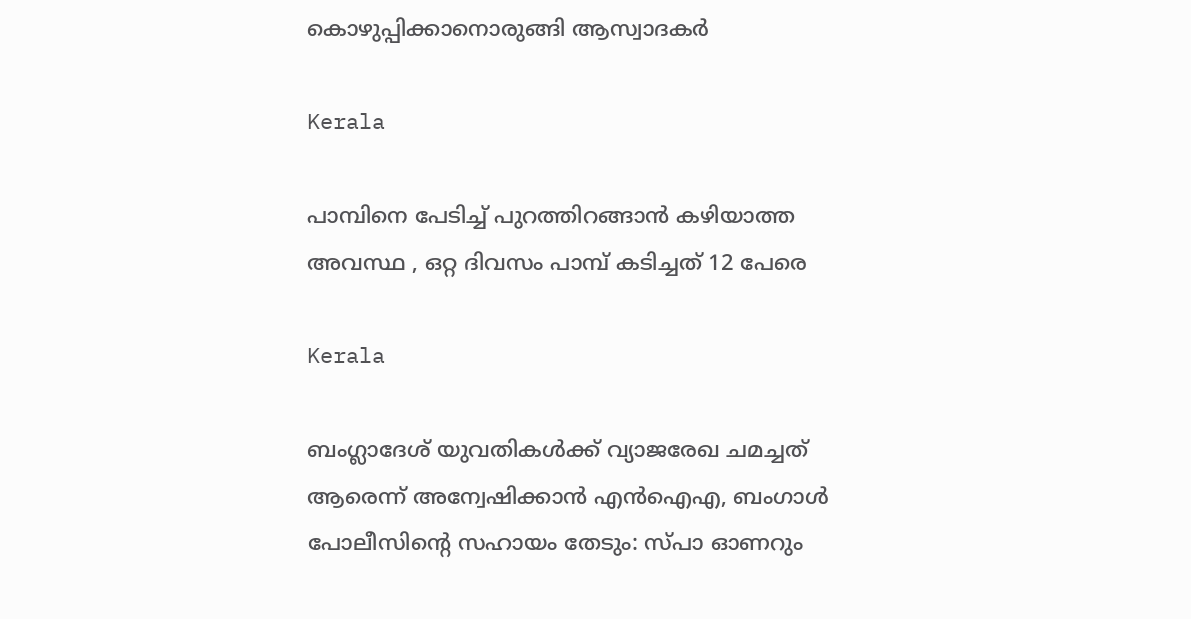കൊഴുപ്പിക്കാനൊരുങ്ങി ആസ്വാദകർ

Kerala

പാമ്പിനെ പേടിച്ച് പുറത്തിറങ്ങാൻ കഴിയാത്ത അവസ്ഥ , ഒറ്റ ദിവസം പാമ്പ് കടിച്ചത് 12 പേരെ

Kerala

ബംഗ്ലാദേശ് യുവതികൾക്ക് വ്യാജരേഖ ചമച്ചത് ആരെന്ന് അന്വേഷിക്കാൻ എൻഐഎ, ബംഗാൾ പോലീസിന്റെ സഹായം തേടും: സ്പാ ഓണറും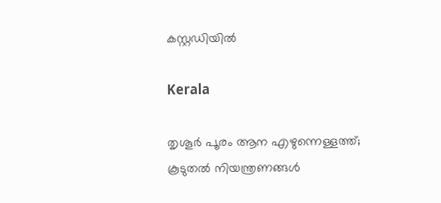കസ്റ്റഡിയിൽ

Kerala

തൃശൂർ പൂരം ആന എഴുന്നെള്ളത്ത്; കൂടുതൽ നിയന്ത്രണങ്ങൾ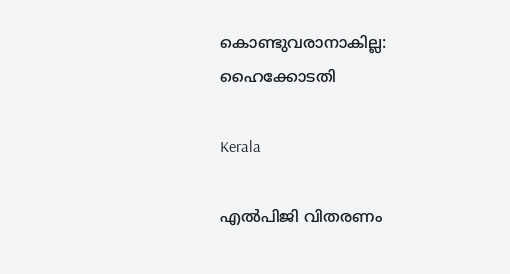കൊണ്ടുവരാനാകില്ല: ഹൈക്കോടതി

Kerala

എല്‍പിജി വിതരണം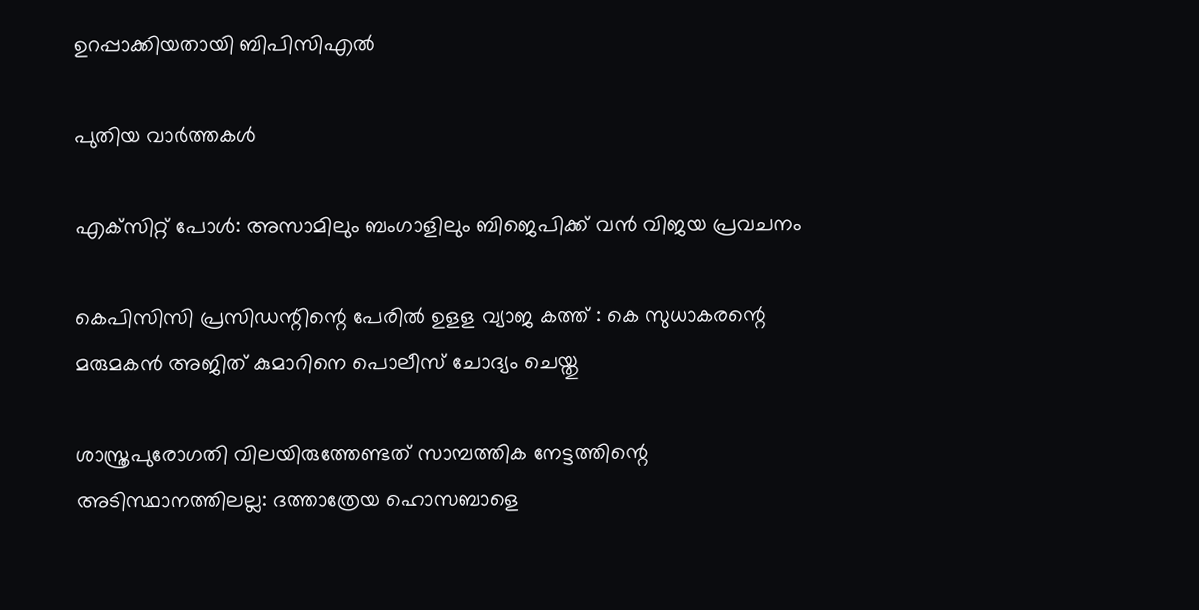ഉറപ്പാക്കിയതായി ബിപിസിഎല്‍

പുതിയ വാര്‍ത്തകള്‍

എക്‌സിറ്റ് പോൾ: അസാമിലും ബംഗാളിലും ബിജെപിക്ക് വൻ വിജയ പ്രവചനം

കെപിസിസി പ്രസിഡന്റിന്റെ പേരില്‍ ഉളള വ്യാജ കത്ത് : കെ സുധാകരന്റെ മരുമകന്‍ അജിത് കുമാറിനെ പൊലീസ് ചോദ്യം ചെയ്തു

ശാസ്ത്രപുരോഗതി വിലയിരുത്തേണ്ടത് സാമ്പത്തിക നേട്ടത്തിന്റെ അടിസ്ഥാനത്തിലല്ല: ദത്താത്രേയ ഹൊസബാളെ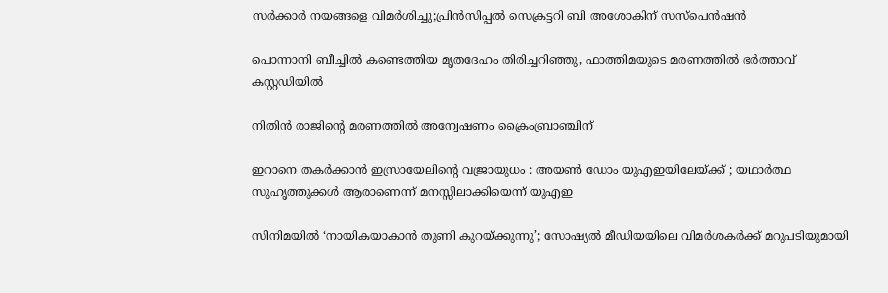സര്‍ക്കാര്‍ നയങ്ങളെ വിമര്‍ശിച്ചു;പ്രിന്‍സിപ്പല്‍ സെക്രട്ടറി ബി അശോകിന് സസ്‌പെന്‍ഷന്‍

പൊന്നാനി ബീച്ചില്‍ കണ്ടെത്തിയ മൃതദേഹം തിരിച്ചറിഞ്ഞു, ഫാത്തിമയുടെ മരണത്തില്‍ ഭര്‍ത്താവ് കസ്റ്റഡിയില്‍

നിതിന്‍ രാജിന്റെ മരണത്തില്‍ അന്വേഷണം ക്രൈംബ്രാഞ്ചിന്

ഇറാനെ തകർക്കാൻ ഇസ്രായേലിന്റെ വജ്രായുധം : അയൺ ഡോം യുഎഇയിലേയ്‌ക്ക് ; യഥാർത്ഥ സുഹൃത്തുക്കൾ ആരാണെന്ന് മനസ്സിലാക്കിയെന്ന് യുഎഇ

സിനിമയിൽ ‘നായികയാകാൻ തുണി കുറയ്‌ക്കുന്നു’; സോഷ്യൽ മീഡിയയിലെ വിമർശകർക്ക് മറുപടിയുമായി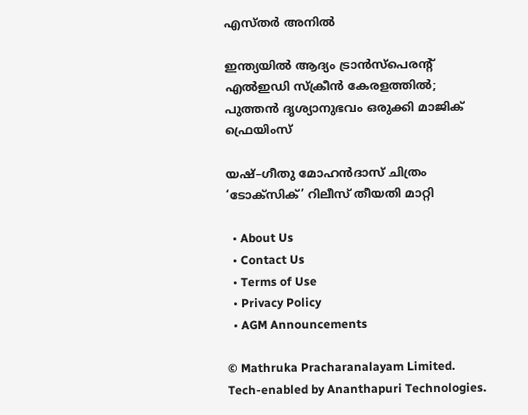എസ്തർ അനിൽ

ഇന്ത്യയിൽ ആദ്യം ട്രാൻസ്പെരന്റ് എൽഇഡി സ്ക്രീൻ കേരളത്തിൽ; പുത്തൻ ദൃശ്യാനുഭവം ഒരുക്കി മാജിക് ഫ്രെയിംസ്

യഷ്–ഗീതു മോഹൻദാസ് ചിത്രം ‘ടോക്സിക്’ റിലീസ് തീയതി മാറ്റി

  • About Us
  • Contact Us
  • Terms of Use
  • Privacy Policy
  • AGM Announcements

© Mathruka Pracharanalayam Limited.
Tech-enabled by Ananthapuri Technologies.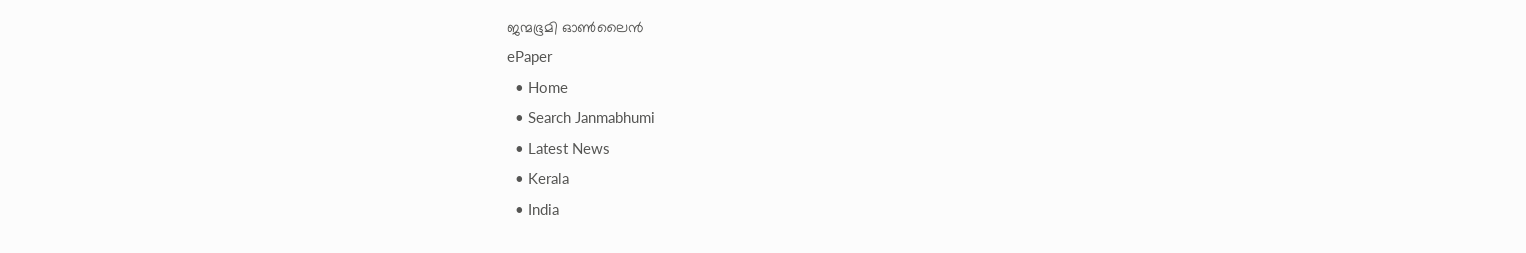ജന്മഭൂമി ഓണ്‍ലൈന്‍
ePaper
  • Home
  • Search Janmabhumi
  • Latest News
  • Kerala
  • India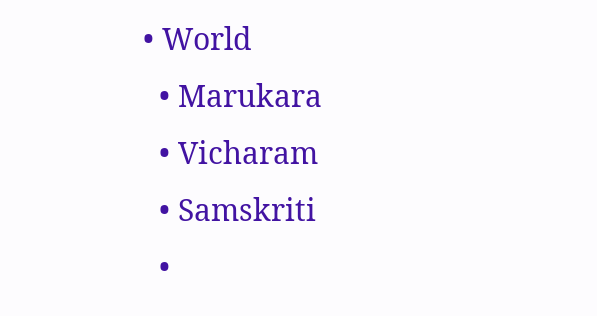• World
  • Marukara
  • Vicharam
  • Samskriti
  •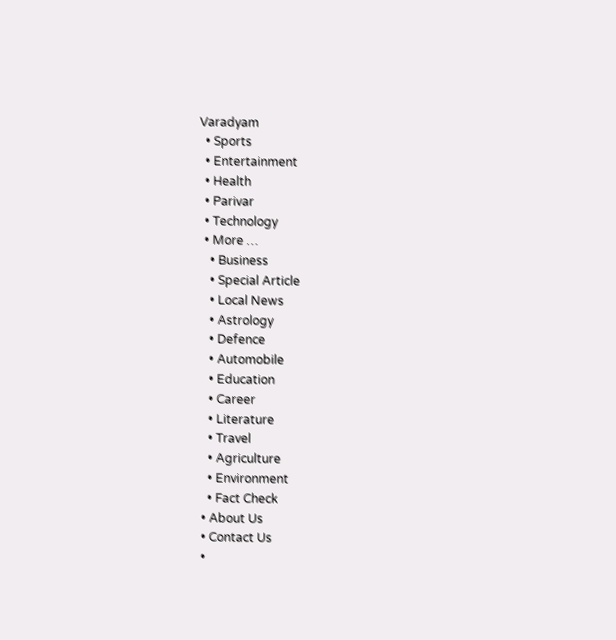Varadyam
  • Sports
  • Entertainment
  • Health
  • Parivar
  • Technology
  • More …
    • Business
    • Special Article
    • Local News
    • Astrology
    • Defence
    • Automobile
    • Education
    • Career
    • Literature
    • Travel
    • Agriculture
    • Environment
    • Fact Check
  • About Us
  • Contact Us
  •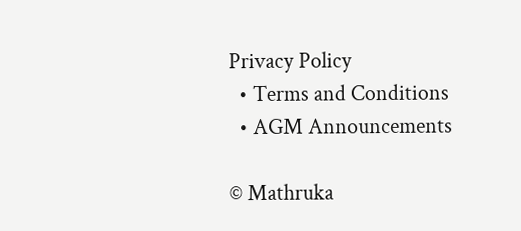Privacy Policy
  • Terms and Conditions
  • AGM Announcements

© Mathruka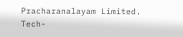Pracharanalayam Limited.
Tech-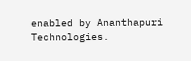enabled by Ananthapuri Technologies.